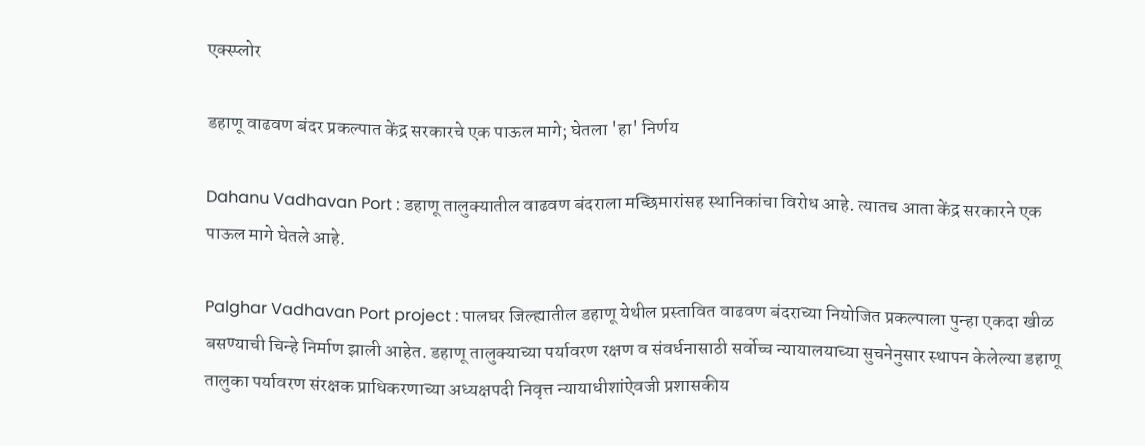एक्स्प्लोर

डहाणू वाढवण बंदर प्रकल्पात केंद्र सरकारचे एक पाऊल मागे; घेतला 'हा' निर्णय

Dahanu Vadhavan Port : डहाणू तालुक्यातील वाढवण बंदराला मच्छिमारांसह स्थानिकांचा विरोध आहे. त्यातच आता केंद्र सरकारने एक पाऊल मागे घेतले आहे.

Palghar Vadhavan Port project : पालघर जिल्ह्यातील डहाणू येथील प्रस्तावित वाढवण बंदराच्या नियोजित प्रकल्पाला पुन्हा एकदा खीळ बसण्याची चिन्हे निर्माण झाली आहेत. डहाणू तालुक्याच्या पर्यावरण रक्षण व संवर्धनासाठी सर्वोच्च न्यायालयाच्या सुचनेनुसार स्थापन केलेल्या डहाणू तालुका पर्यावरण संरक्षक प्राधिकरणाच्या अध्यक्षपदी निवृत्त न्यायाधीशांऐवजी प्रशासकीय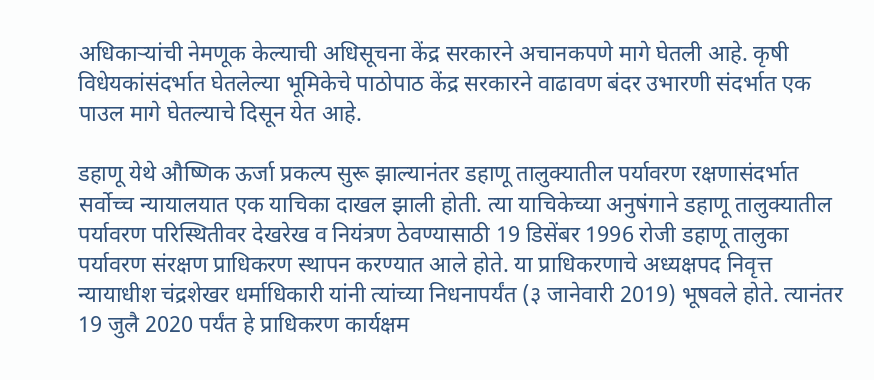अधिकाऱ्यांची नेमणूक केल्याची अधिसूचना केंद्र सरकारने अचानकपणे मागे घेतली आहे. कृषी विधेयकांसंदर्भात घेतलेल्या भूमिकेचे पाठोपाठ केंद्र सरकारने वाढावण बंदर उभारणी संदर्भात एक पाउल मागे घेतल्याचे दिसून येत आहे.

डहाणू येथे औष्णिक ऊर्जा प्रकल्प सुरू झाल्यानंतर डहाणू तालुक्यातील पर्यावरण रक्षणासंदर्भात सर्वोच्च न्यायालयात एक याचिका दाखल झाली होती. त्या याचिकेच्या अनुषंगाने डहाणू तालुक्‍यातील पर्यावरण परिस्थितीवर देखरेख व नियंत्रण ठेवण्यासाठी 19 डिसेंबर 1996 रोजी डहाणू तालुका पर्यावरण संरक्षण प्राधिकरण स्थापन करण्यात आले होते. या प्राधिकरणाचे अध्यक्षपद निवृत्त न्यायाधीश चंद्रशेखर धर्माधिकारी यांनी त्यांच्या निधनापर्यंत (३ जानेवारी 2019) भूषवले होते. त्यानंतर 19 जुलै 2020 पर्यंत हे प्राधिकरण कार्यक्षम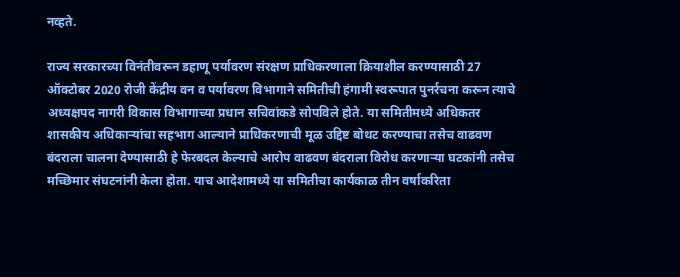नव्हते.

राज्य सरकारच्या विनंतीवरून डहाणू पर्यावरण संरक्षण प्राधिकरणाला क्रियाशील करण्यासाठी 27 ऑक्टोबर 2020 रोजी केंद्रीय वन व पर्यावरण विभागाने समितीची हंगामी स्वरूपात पुनर्रचना करून त्याचे अध्यक्षपद नागरी विकास विभागाच्या प्रधान सचिवांकडे सोपविले होते. या समितीमध्ये अधिकतर शासकीय अधिकार्‍यांचा सहभाग आल्याने प्राधिकरणाची मूळ उद्दिष्ट बोथट करण्याचा तसेच वाढवण बंदराला चालना देण्यासाठी हे फेरबदल केल्याचे आरोप वाढवण बंदराला विरोध करणाऱ्या घटकांनी तसेच मच्छिमार संघटनांनी केला होता. याच आदेशामध्ये या समितीचा कार्यकाळ तीन वर्षाकरिता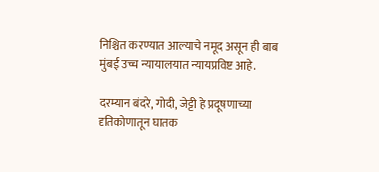निश्चित करण्यात आल्याचे नमूद असून ही बाब मुंबई उच्च न्यायालयात न्यायप्रविष्ट आहे.

दरम्यान बंदरे, गोदी, जेट्टी हे प्रदूषणाच्या दृतिकोणातून घातक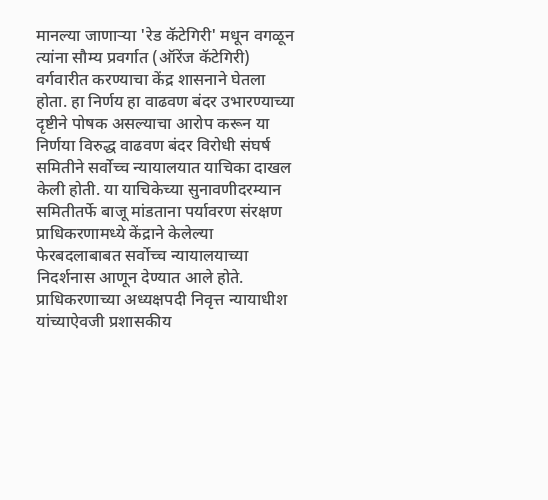मानल्या जाणाऱ्या 'रेड कॅटेगिरी' मधून वगळून त्यांना सौम्य प्रवर्गात (ऑरेंज कॅटेगिरी) वर्गवारीत करण्याचा केंद्र शासनाने घेतला होता. हा निर्णय हा वाढवण बंदर उभारण्याच्या दृष्टीने पोषक असल्याचा आरोप करून या निर्णया विरुद्ध वाढवण बंदर विरोधी संघर्ष समितीने सर्वोच्च न्यायालयात याचिका दाखल केली होती. या याचिकेच्या सुनावणीदरम्यान समितीतर्फे बाजू मांडताना पर्यावरण संरक्षण प्राधिकरणामध्ये केंद्राने केलेल्या फेरबदलाबाबत सर्वोच्च न्यायालयाच्या निदर्शनास आणून देण्यात आले होते. प्राधिकरणाच्या अध्यक्षपदी निवृत्त न्यायाधीश यांच्याऐवजी प्रशासकीय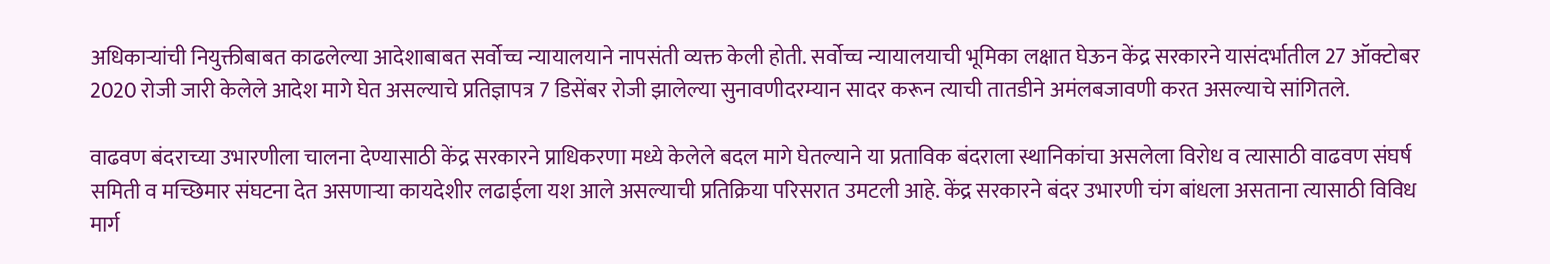अधिकाऱ्यांची नियुक्तीबाबत काढलेल्या आदेशाबाबत सर्वोच्च न्यायालयाने नापसंती व्यक्त केली होती. सर्वोच्च न्यायालयाची भूमिका लक्षात घेऊन केंद्र सरकारने यासंदर्भातील 27 ऑक्टोबर 2020 रोजी जारी केलेले आदेश मागे घेत असल्याचे प्रतिज्ञापत्र 7 डिसेंबर रोजी झालेल्या सुनावणीदरम्यान सादर करून त्याची तातडीने अमंलबजावणी करत असल्याचे सांगितले.

वाढवण बंदराच्या उभारणीला चालना देण्यासाठी केंद्र सरकारने प्राधिकरणा मध्ये केलेले बदल मागे घेतल्याने या प्रताविक बंदराला स्थानिकांचा असलेला विरोध व त्यासाठी वाढवण संघर्ष समिती व मच्छिमार संघटना देत असणाऱ्या कायदेशीर लढाईला यश आले असल्याची प्रतिक्रिया परिसरात उमटली आहे. केंद्र सरकारने बंदर उभारणी चंग बांधला असताना त्यासाठी विविध मार्ग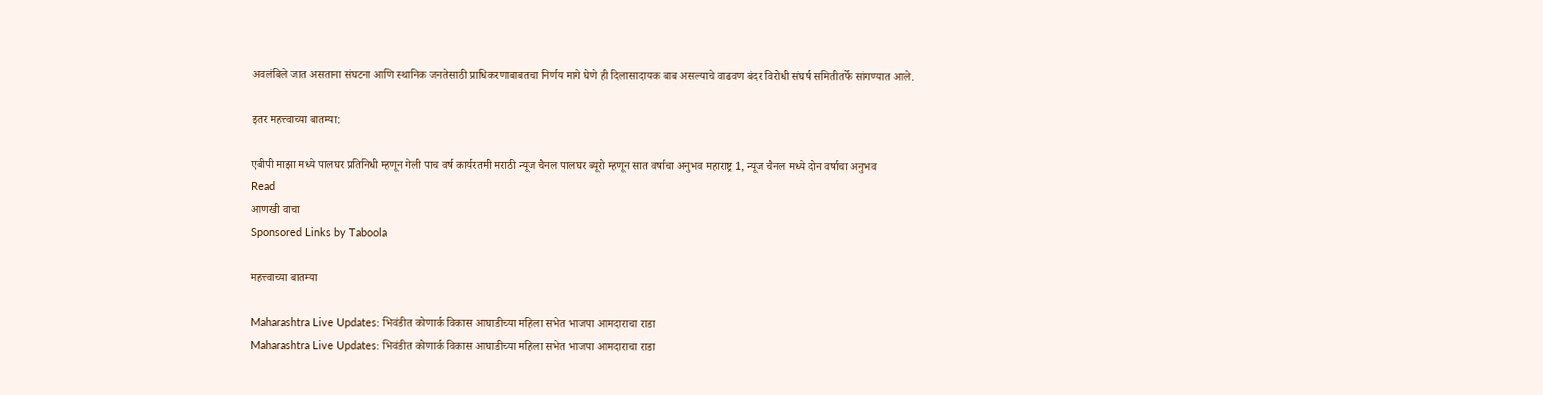अवलंबिले जात असताना संघटना आणि स्थानिक जनतेसाठी प्राधिकरणाबाबतचा निर्णय मागे घेणे ही दिलासादायक बाब असल्याचे वाढवण बंदर विरोधी संघर्ष समितीतर्फे सांगण्यात आले.

इतर महत्त्वाच्या बातम्या:

एबीपी माझा मध्ये पालघर प्रतिनिधी म्हणून गेली पाच वर्ष कार्यरतमी मराठी न्यूज चैनल पालघर ब्यूरो म्हणून सात वर्षाचा अनुभव महाराष्ट्र 1, न्यूज चैनल मध्ये दोन वर्षाचा अनुभव
Read
आणखी वाचा
Sponsored Links by Taboola

महत्त्वाच्या बातम्या

Maharashtra Live Updates: भिवंडीत कोणार्क विकास आघाडीच्या महिला सभेत भाजपा आमदाराचा राडा
Maharashtra Live Updates: भिवंडीत कोणार्क विकास आघाडीच्या महिला सभेत भाजपा आमदाराचा राडा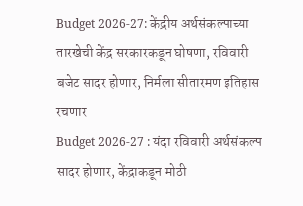Budget 2026-27: केंद्रीय अर्थसंकल्पाच्या तारखेची केंद्र सरकारकडून घोषणा, रविवारी बजेट सादर होणार, निर्मला सीतारमण इतिहास रचणार
Budget 2026-27 : यंदा रविवारी अर्थसंकल्प सादर होणार, केंद्राकडून मोठी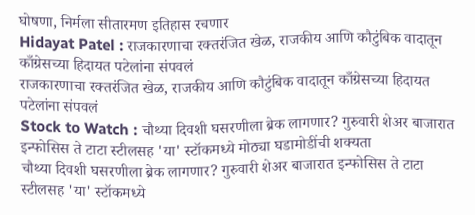घोषणा, निर्मला सीतारमण इतिहास रचणार
Hidayat Patel : राजकारणाचा रक्तरंजित खेळ, राजकीय आणि कौटुंबिक वादातून काँग्रेसच्या हिदायत पटेलांना संपवलं
राजकारणाचा रक्तरंजित खेळ, राजकीय आणि कौटुंबिक वादातून काँग्रेसच्या हिदायत पटेलांना संपवलं
Stock to Watch : चौथ्या दिवशी घसरणीला ब्रेक लागणार? गुरुवारी शेअर बाजारात इन्फोसिस ते टाटा स्टीलसह 'या' स्टॉकमध्ये मोठ्या घडामोडींची शक्यता
चौथ्या दिवशी घसरणीला ब्रेक लागणार? गुरुवारी शेअर बाजारात इन्फोसिस ते टाटा स्टीलसह 'या' स्टॉकमध्ये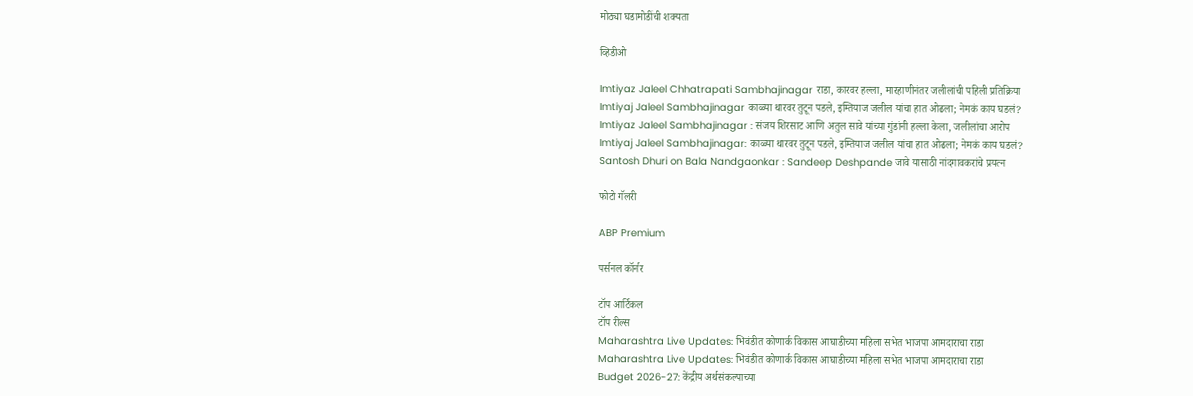मोठ्या घडामोडींची शक्यता

व्हिडीओ

Imtiyaz Jaleel Chhatrapati Sambhajinagar राडा, कारवर हल्ला, मारहाणीनंतर जलीलांची पहिली प्रतिक्रिया
Imtiyaj Jaleel Sambhajinagar काळ्या थारवर तुटून पडले, इम्तियाज जलील यांचा हात ओढला; नेमकं काय घडलं?
Imtiyaz Jaleel Sambhajinagar : संजय शिरसाट आणि अतुल सावे यांच्या गुंडांनी हल्ला केला, जलीलांचा आरोप
Imtiyaj Jaleel Sambhajinagar: काळ्या थारवर तुटून पडले, इम्तियाज जलील यांचा हात ओढला; नेमकं काय घडलं?
Santosh Dhuri on Bala Nandgaonkar : Sandeep Deshpande जावे यासाठी नांदगावकरांचे प्रयत्न

फोटो गॅलरी

ABP Premium

पर्सनल कॉर्नर

टॉप आर्टिकल
टॉप रील्स
Maharashtra Live Updates: भिवंडीत कोणार्क विकास आघाडीच्या महिला सभेत भाजपा आमदाराचा राडा
Maharashtra Live Updates: भिवंडीत कोणार्क विकास आघाडीच्या महिला सभेत भाजपा आमदाराचा राडा
Budget 2026-27: केंद्रीय अर्थसंकल्पाच्या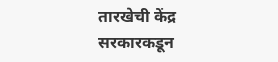तारखेची केंद्र सरकारकडून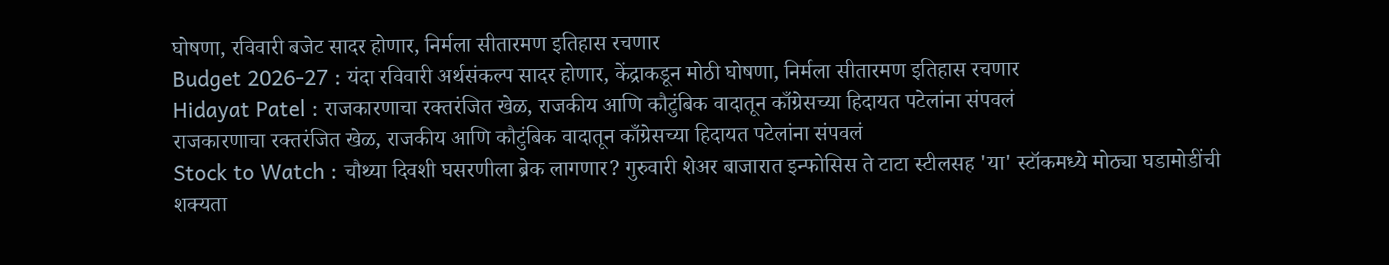घोषणा, रविवारी बजेट सादर होणार, निर्मला सीतारमण इतिहास रचणार
Budget 2026-27 : यंदा रविवारी अर्थसंकल्प सादर होणार, केंद्राकडून मोठी घोषणा, निर्मला सीतारमण इतिहास रचणार
Hidayat Patel : राजकारणाचा रक्तरंजित खेळ, राजकीय आणि कौटुंबिक वादातून काँग्रेसच्या हिदायत पटेलांना संपवलं
राजकारणाचा रक्तरंजित खेळ, राजकीय आणि कौटुंबिक वादातून काँग्रेसच्या हिदायत पटेलांना संपवलं
Stock to Watch : चौथ्या दिवशी घसरणीला ब्रेक लागणार? गुरुवारी शेअर बाजारात इन्फोसिस ते टाटा स्टीलसह 'या' स्टॉकमध्ये मोठ्या घडामोडींची शक्यता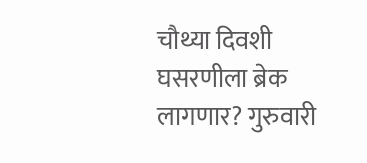चौथ्या दिवशी घसरणीला ब्रेक लागणार? गुरुवारी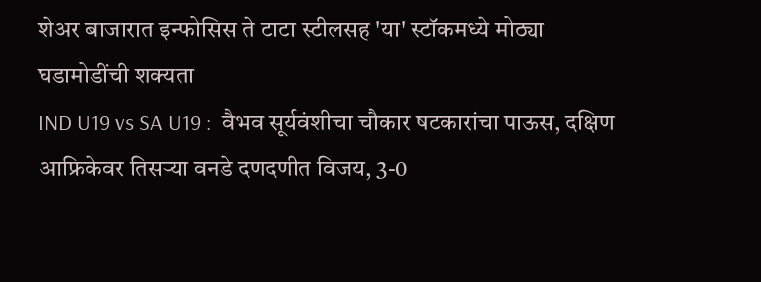शेअर बाजारात इन्फोसिस ते टाटा स्टीलसह 'या' स्टॉकमध्ये मोठ्या घडामोडींची शक्यता
IND U19 vs SA U19 :  वैभव सूर्यवंशीचा चौकार षटकारांचा पाऊस, दक्षिण आफ्रिकेवर तिसऱ्या वनडे दणदणीत विजय, 3-0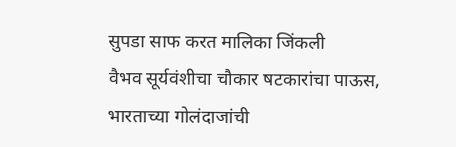सुपडा साफ करत मालिका जिंकली
वैभव सूर्यवंशीचा चौकार षटकारांचा पाऊस, भारताच्या गोलंदाजांची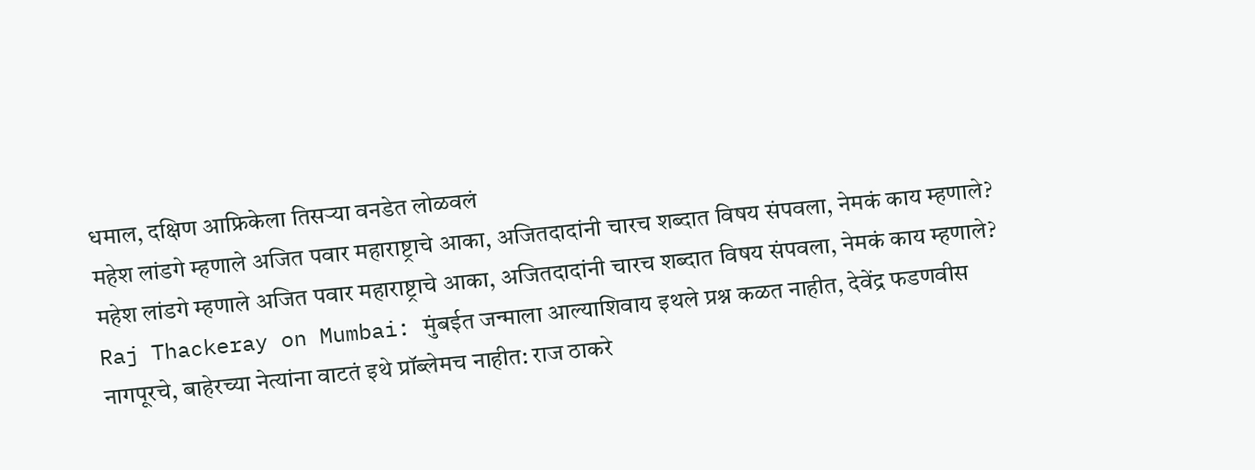धमाल, दक्षिण आफ्रिकेला तिसऱ्या वनडेत लोळवलं
महेश लांडगे म्हणाले अजित पवार महाराष्ट्राचे आका, अजितदादांनी चारच शब्दात विषय संपवला, नेमकं काय म्हणाले?
महेश लांडगे म्हणाले अजित पवार महाराष्ट्राचे आका, अजितदादांनी चारच शब्दात विषय संपवला, नेमकं काय म्हणाले?
Raj Thackeray on Mumbai: मुंबईत जन्माला आल्याशिवाय इथले प्रश्न कळत नाहीत, देवेंद्र फडणवीस नागपूरचे, बाहेरच्या नेत्यांना वाटतं इथे प्रॉब्लेमच नाहीत: राज ठाकरे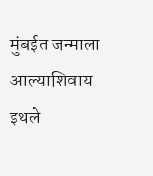मुंबईत जन्माला आल्याशिवाय इथले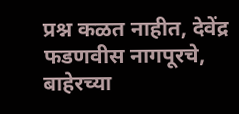प्रश्न कळत नाहीत, देवेंद्र फडणवीस नागपूरचे, बाहेरच्या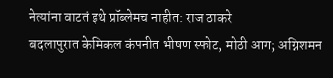नेत्यांना वाटतं इथे प्रॉब्लेमच नाहीत: राज ठाकरे
बदलापुरात केमिकल कंपनीत भीषण स्फोट, मोठी आग; अग्निशमन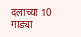दलाच्या 10 गाड्या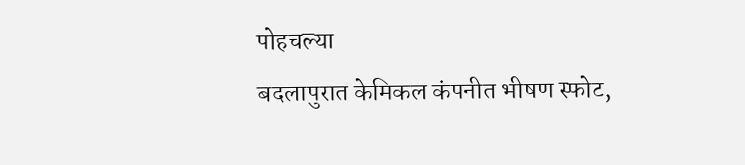पोहचल्या
बदलापुरात केमिकल कंपनीत भीषण स्फोट,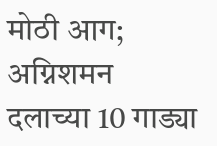मोठी आग; अग्निशमन दलाच्या 10 गाड्या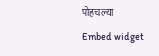पोहचल्या
Embed widget